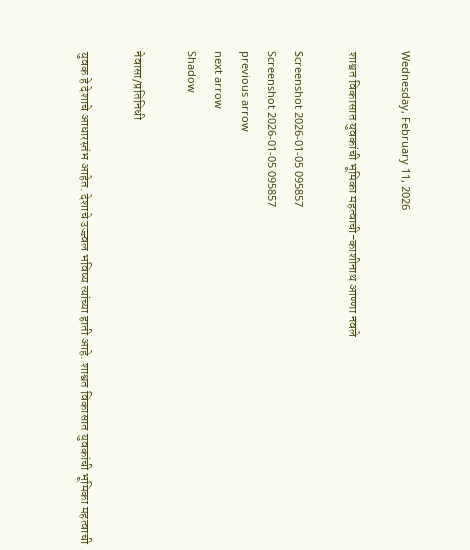Wednesday, February 11, 2026

शाश्वत विकासात युवकांची भूमिका महत्वाची-काशीनाथ आण्णा नवले

Screenshot 2026-01-05 095857
Screenshot 2026-01-05 095857
previous arrow
next arrow
Shadow

नेवासा/प्रतिनिधी

युवक हे देशाचे आधारस्तंभ आहेत. देशाचे उज्ज्वल भविष्य त्यांच्या हाती आहे. शाश्वत विकासात युवकांची भूमिका महत्वाची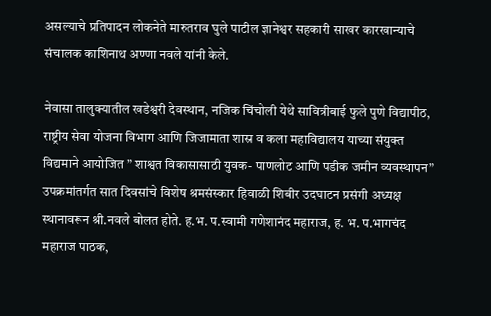असल्याचे प्रतिपादन लोकनेते मारुतराव घुले पाटील ज्ञानेश्वर सहकारी साखर कारखान्याचे संचालक काशिनाथ अण्णा नवले यांनी केले.

नेवासा तालुक्यातील खडेश्वरी देवस्थान, नजिक चिंचोली येथे सावित्रीबाई फुले पुणे विद्यापीठ, राष्ट्रीय सेवा योजना विभाग आणि जिजामाता शास्र व कला महाविद्यालय याच्या संयुक्त विद्यमाने आयोजित ” शाश्वत विकासासाठी युवक- पाणलोट आणि पडीक जमीन व्यवस्थापन” उपक्रमांतर्गत सात दिवसांचे विशेष श्रमसंस्कार हिवाळी शिबीर उदघाटन प्रसंगी अध्यक्ष स्थानावरून श्री.नवले बोलत होते. ह.भ. प.स्वामी गणेशानंद महाराज, ह. भ. प.भागचंद महाराज पाठक,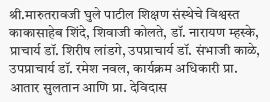श्री.मारुतरावजी घुले पाटील शिक्षण संस्थेचे विश्वस्त काकासाहेब शिंदे, शिवाजी कोलते, डॉ. नारायण म्हस्के, प्राचार्य डॉ. शिरीष लांडगे, उपप्राचार्य डॉ. संभाजी काळे, उपप्राचार्य डॉ. रमेश नवल, कार्यक्रम अधिकारी प्रा. आतार सुलतान आणि प्रा. देविदास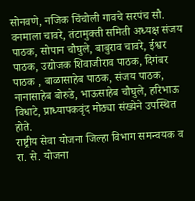सोनवणे, नजिक चिंचोली गावचे सरपंच सौ. वनमाला चावरे, तंटामुक्ती समिती अध्यक्ष संजय पाठक, सोपान चौघुले, बाबुराव चावरे, ईश्वर पाठक, उद्योजक शिवाजीराव पाठक, दिगंबर पाठक , बाळासाहेब पाठक, संजय पाठक, नानासाहेब बोरुडे, भाऊसाहेब चौघुले, हरिभाऊ विधाटे, प्राध्यापकवृंद मोठ्या संख्येने उपस्थित होते.
राष्ट्रीय सेवा योजना जिल्हा विभाग समन्वयक व रा. से. योजना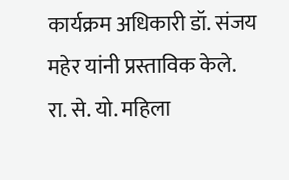कार्यक्रम अधिकारी डॉ. संजय महेर यांनी प्रस्ताविक केले. रा. से. यो. महिला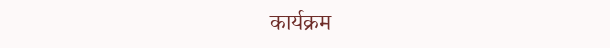कार्यक्रम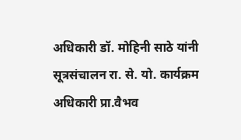अधिकारी डॉ. मोहिनी साठे यांनी सूत्रसंचालन रा. से. यो. कार्यक्रम अधिकारी प्रा.वैभव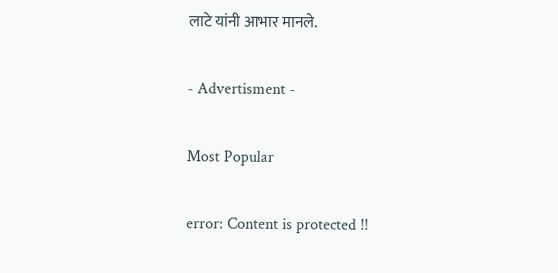लाटे यांनी आभार मानले.

- Advertisment -

Most Popular

error: Content is protected !!